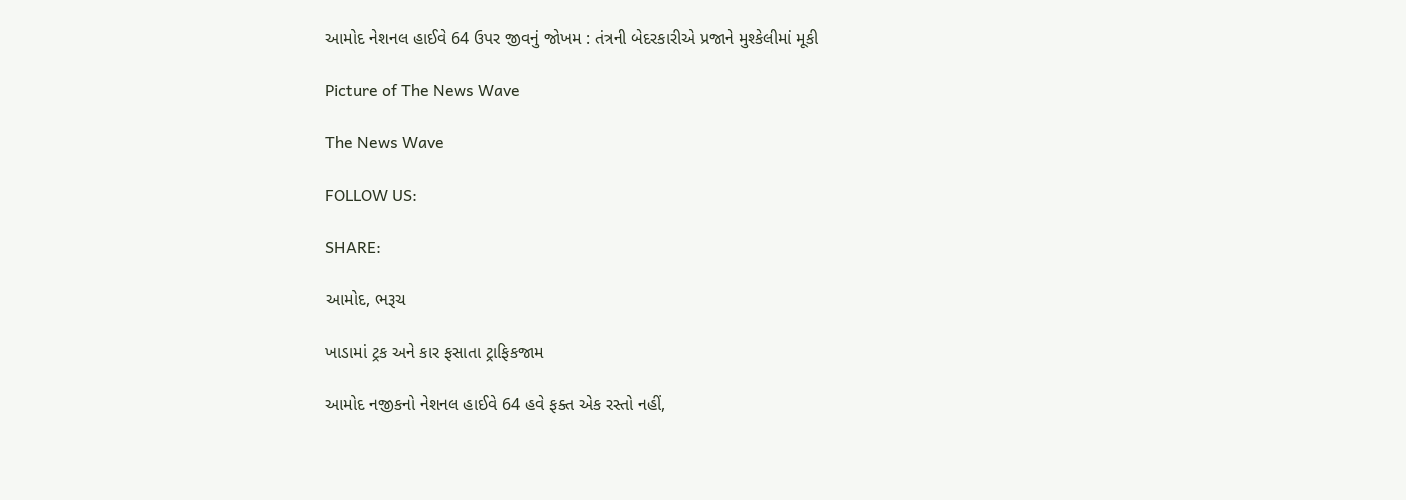આમોદ નેશનલ હાઈવે 64 ઉપર જીવનું જોખમ : તંત્રની બેદરકારીએ પ્રજાને મુશ્કેલીમાં મૂકી

Picture of The News Wave

The News Wave

FOLLOW US:

SHARE:

આમોદ, ભરૂચ

ખાડામાં ટ્રક અને કાર ફસાતા ટ્રાફિકજામ

આમોદ નજીકનો નેશનલ હાઈવે 64 હવે ફક્ત એક રસ્તો નહીં,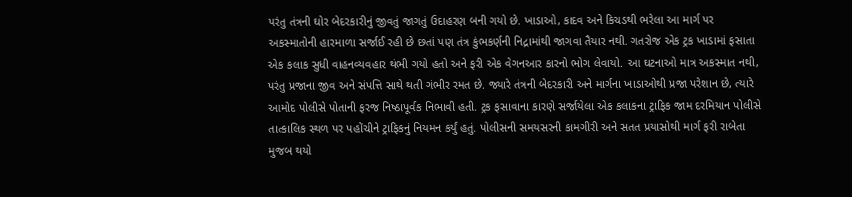પરંતુ તંત્રની ઘોર બેદરકારીનું જીવતું જાગતું ઉદાહરણ બની ગયો છે. ખાડાઓ, કાદવ અને કિચડથી ભરેલા આ માર્ગ પર અકસ્માતોની હારમાળા સર્જાઈ રહી છે છતાં પણ તંત્ર કુંભકર્ણની નિદ્રામાંથી જાગવા તૈયાર નથી. ગતરોજ એક ટ્રક ખાડામાં ફસાતા એક કલાક સુધી વાહનવ્યવહાર થંભી ગયો હતો અને ફરી એક વેગનઆર કારનો ભોગ લેવાયો. આ ઘટનાઓ માત્ર અકસ્માત નથી, પરંતુ પ્રજાના જીવ અને સંપત્તિ સાથે થતી ગંભીર રમત છે. જ્યારે તંત્રની બેદરકારી અને માર્ગના ખાડાઓથી પ્રજા પરેશાન છે, ત્યારે આમોદ પોલીસે પોતાની ફરજ નિષ્ઠાપૂર્વક નિભાવી હતી. ટ્રક ફસાવાના કારણે સર્જાયેલા એક કલાકના ટ્રાફિક જામ દરમિયાન પોલીસે તાત્કાલિક સ્થળ પર પહોંચીને ટ્રાફિકનું નિયમન કર્યું હતું. પોલીસની સમયસરની કામગીરી અને સતત પ્રયાસોથી માર્ગ ફરી રાબેતા મુજબ થયો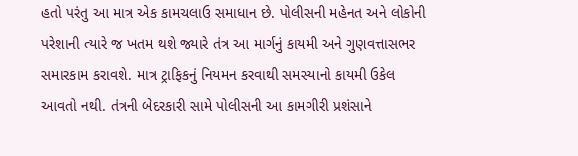હતો પરંતુ આ માત્ર એક કામચલાઉ સમાધાન છે. પોલીસની મહેનત અને લોકોની પરેશાની ત્યારે જ ખતમ થશે જ્યારે તંત્ર આ માર્ગનું કાયમી અને ગુણવત્તાસભર સમારકામ કરાવશે. માત્ર ટ્રાફિકનું નિયમન કરવાથી સમસ્યાનો કાયમી ઉકેલ આવતો નથી. તંત્રની બેદરકારી સામે પોલીસની આ કામગીરી પ્રશંસાને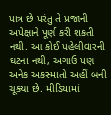પાત્ર છે પરંતુ તે પ્રજાની અપેક્ષાને પૂર્ણ કરી શકતી નથી. આ કોઈ પહેલીવારની ઘટના નથી, અગાઉ પણ અનેક અકસ્માતો અહીં બની ચૂક્યા છે. મીડિયામાં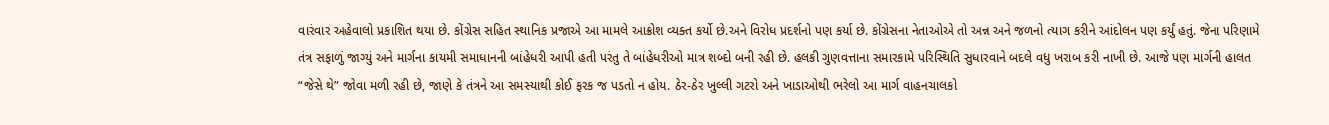વારંવાર અહેવાલો પ્રકાશિત થયા છે. કોંગ્રેસ સહિત સ્થાનિક પ્રજાએ આ મામલે આક્રોશ વ્યક્ત કર્યો છે.અને વિરોધ પ્રદર્શનો પણ કર્યા છે. કોંગ્રેસના નેતાઓએ તો અન્ન અને જળનો ત્યાગ કરીને આંદોલન પણ કર્યું હતું. જેના પરિણામે તંત્ર સફાળું જાગ્યું અને માર્ગના કાયમી સમાધાનની બાંહેધરી આપી હતી પરંતુ તે બાંહેધરીઓ માત્ર શબ્દો બની રહી છે. હલકી ગુણવત્તાના સમારકામે પરિસ્થિતિ સુધારવાને બદલે વધુ ખરાબ કરી નાખી છે. આજે પણ માર્ગની હાલત “જેસે થે” જોવા મળી રહી છે, જાણે કે તંત્રને આ સમસ્યાથી કોઈ ફરક જ પડતો ન હોય. ઠેર-ઠેર ખુલ્લી ગટરો અને ખાડાઓથી ભરેલો આ માર્ગ વાહનચાલકો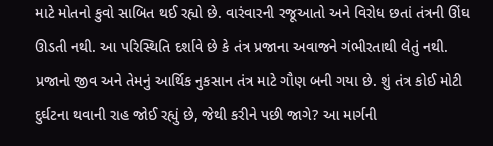માટે મોતનો કુવો સાબિત થઈ રહ્યો છે. વારંવારની રજૂઆતો અને વિરોધ છતાં તંત્રની ઊંઘ ઊડતી નથી. આ પરિસ્થિતિ દર્શાવે છે કે તંત્ર પ્રજાના અવાજને ગંભીરતાથી લેતું નથી. પ્રજાનો જીવ અને તેમનું આર્થિક નુકસાન તંત્ર માટે ગૌણ બની ગયા છે. શું તંત્ર કોઈ મોટી દુર્ઘટના થવાની રાહ જોઈ રહ્યું છે, જેથી કરીને પછી જાગે? આ માર્ગની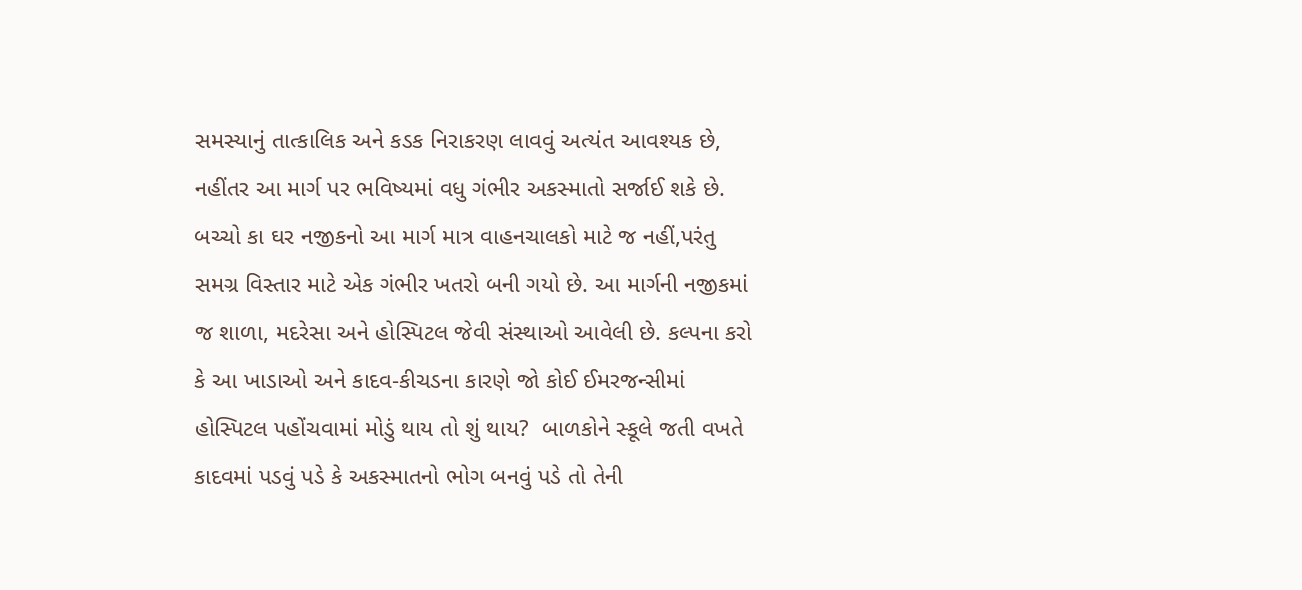સમસ્યાનું તાત્કાલિક અને કડક નિરાકરણ લાવવું અત્યંત આવશ્યક છે, નહીંતર આ માર્ગ પર ભવિષ્યમાં વધુ ગંભીર અકસ્માતો સર્જાઈ શકે છે. બચ્ચો કા ઘર નજીકનો આ માર્ગ માત્ર વાહનચાલકો માટે જ નહીં,પરંતુ સમગ્ર વિસ્તાર માટે એક ગંભીર ખતરો બની ગયો છે. આ માર્ગની નજીકમાં જ શાળા, મદરેસા અને હોસ્પિટલ જેવી સંસ્થાઓ આવેલી છે. કલ્પના કરો કે આ ખાડાઓ અને કાદવ-કીચડના કારણે જો કોઈ ઈમરજન્સીમાં હોસ્પિટલ પહોંચવામાં મોડું થાય તો શું થાય?  બાળકોને સ્કૂલે જતી વખતે કાદવમાં પડવું પડે કે અકસ્માતનો ભોગ બનવું પડે તો તેની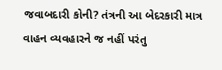જવાબદારી કોની? તંત્રની આ બેદરકારી માત્ર વાહન વ્યવહારને જ નહીં પરંતુ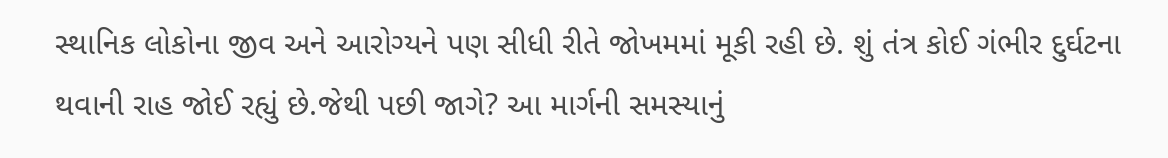સ્થાનિક લોકોના જીવ અને આરોગ્યને પણ સીધી રીતે જોખમમાં મૂકી રહી છે. શું તંત્ર કોઈ ગંભીર દુર્ઘટના થવાની રાહ જોઈ રહ્યું છે.જેથી પછી જાગે? આ માર્ગની સમસ્યાનું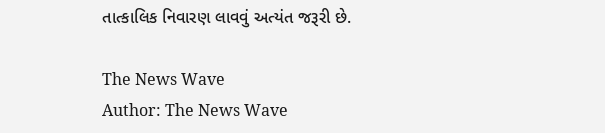તાત્કાલિક નિવારણ લાવવું અત્યંત જરૂરી છે.

The News Wave
Author: The News Wave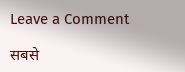Leave a Comment

सबसे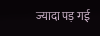ज्यादा पड़ गई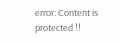error: Content is protected !!